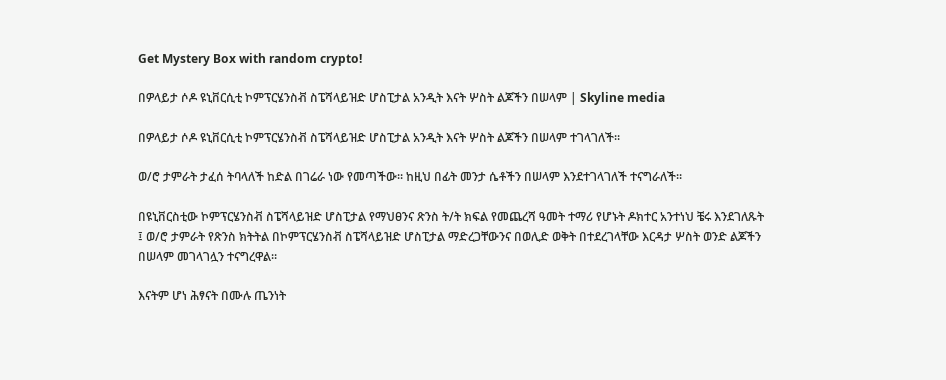Get Mystery Box with random crypto!

በዎላይታ ሶዶ ዩኒቨርሲቲ ኮምፕርሄንስቭ ስፔሻላይዝድ ሆስፒታል አንዲት እናት ሦስት ልጆችን በሠላም | Skyline media

በዎላይታ ሶዶ ዩኒቨርሲቲ ኮምፕርሄንስቭ ስፔሻላይዝድ ሆስፒታል አንዲት እናት ሦስት ልጆችን በሠላም ተገላገለች።

ወ/ሮ ታምራት ታፈሰ ትባላለች ከድል በገሬራ ነው የመጣችው። ከዚህ በፊት መንታ ሴቶችን በሠላም እንደተገላገለች ተናግራለች።

በዩኒቨርስቲው ኮምፕርሄንስቭ ስፔሻላይዝድ ሆስፒታል የማህፀንና ጽንስ ት/ት ክፍል የመጨረሻ ዓመት ተማሪ የሆኑት ዶክተር አንተነህ ቼሩ እንደገለጹት ፤ ወ/ሮ ታምራት የጽንስ ክትትል በኮምፕርሄንስቭ ስፔሻላይዝድ ሆስፒታል ማድረጋቸውንና በወሊድ ወቅት በተደረገላቸው እርዳታ ሦስት ወንድ ልጆችን በሠላም መገላገሏን ተናግረዋል።

እናትም ሆነ ሕፃናት በሙሉ ጤንነት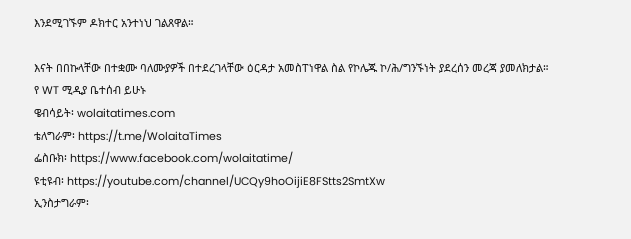እንደሚገኙም ዶክተር አንተነህ ገልጸዋል።

እናት በበኩላቸው በተቋሙ ባለሙያዎች በተደረገላቸው ዕርዳታ አመስፐነዋል ስል የኮሌጁ ኮ/ሕ/ግንኙነት ያደረሰን መረጃ ያመለክታል።
የ WT ሚዲያ ቤተሰብ ይሁኑ
ዌብሳይት፡ wolaitatimes.com
ቴለግራም፡ https://t.me/WolaitaTimes
ፌስቡክ፡ https://www.facebook.com/wolaitatime/
ዩቲዩብ፡ https://youtube.com/channel/UCQy9hoOijiE8FStts2SmtXw
ኢንስታግራም፡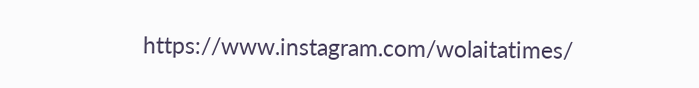https://www.instagram.com/wolaitatimes/